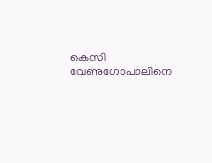കെസി വേണുഗോപാലിനെ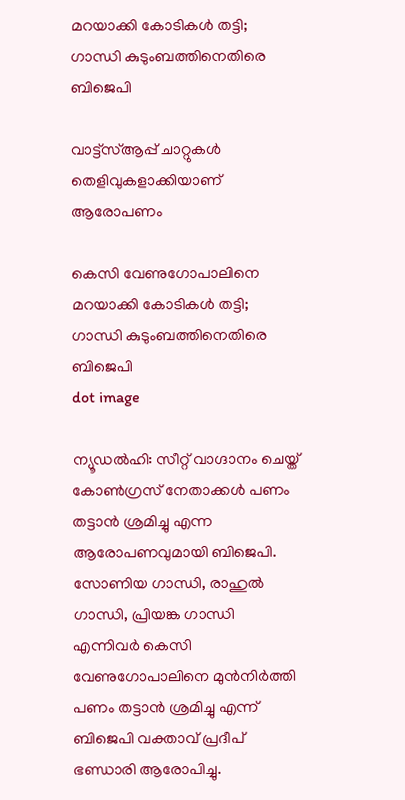മറയാക്കി കോടികൾ തട്ടി; ഗാന്ധി കുടുംബത്തിനെതിരെ ബിജെപി

വാട്ട്‌സ്ആപ്പ് ചാറ്റുകൾ തെളിവുകളാക്കിയാണ് ആരോപണം

കെസി വേണുഗോപാലിനെ മറയാക്കി കോടികൾ തട്ടി; ഗാന്ധി കുടുംബത്തിനെതിരെ ബിജെപി
dot image

ന്യൂഡൽഹി: സീറ്റ് വാഗ്ദാനം ചെയ്ത് കോൺഗ്രസ് നേതാക്കൾ പണം തട്ടാൻ ശ്രമിച്ചു എന്ന ആരോപണവുമായി ബിജെപി. സോണിയ ഗാന്ധി, രാഹുൽ ഗാന്ധി, പ്രിയങ്ക ഗാന്ധി എന്നിവർ കെസി വേണുഗോപാലിനെ മുൻനിർത്തി പണം തട്ടാൻ ശ്രമിച്ചു എന്ന് ബിജെപി വക്താവ് പ്രദീപ് ഭണ്ഡാരി ആരോപിച്ചു.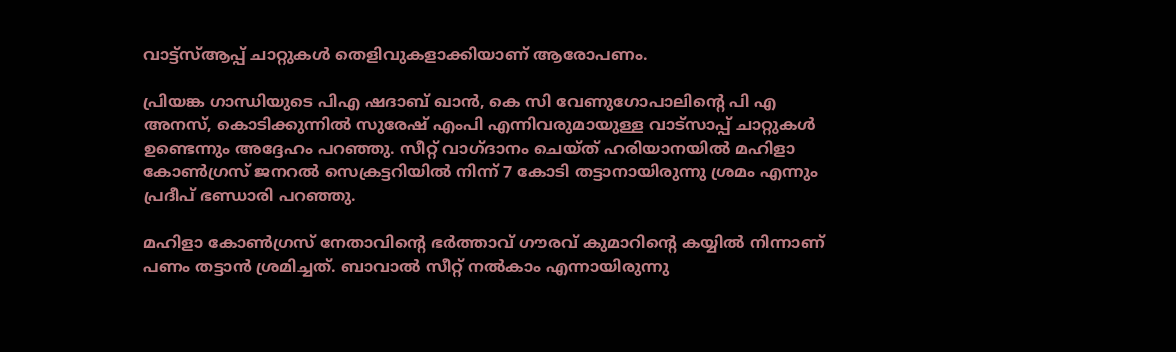വാട്ട്‌സ്ആപ്പ് ചാറ്റുകൾ തെളിവുകളാക്കിയാണ് ആരോപണം.

പ്രിയങ്ക ഗാന്ധിയുടെ പിഎ ഷദാബ് ഖാൻ, കെ സി വേണുഗോപാലിന്റെ പി എ അനസ്, കൊടിക്കുന്നിൽ സുരേഷ് എംപി എന്നിവരുമായുള്ള വാട്സാപ്പ് ചാറ്റുകൾ ഉണ്ടെന്നും അദ്ദേഹം പറഞ്ഞു. സീറ്റ് വാഗ്ദാനം ചെയ്ത് ഹരിയാനയിൽ മഹിളാ കോൺഗ്രസ് ജനറൽ സെക്രട്ടറിയിൽ നിന്ന് 7 കോടി തട്ടാനായിരുന്നു ശ്രമം എന്നും പ്രദീപ് ഭണ്ഡാരി പറഞ്ഞു.

മഹിളാ കോൺഗ്രസ് നേതാവിൻ്റെ ഭർത്താവ് ഗൗരവ് കുമാറിൻ്റെ കയ്യിൽ നിന്നാണ് പണം തട്ടാൻ ശ്രമിച്ചത്. ബാവാൽ സീറ്റ് നൽകാം എന്നായിരുന്നു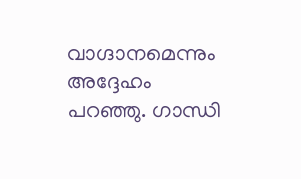വാഗ്ദാനമെന്നും അദ്ദേഹം പറഞ്ഞു. ഗാന്ധി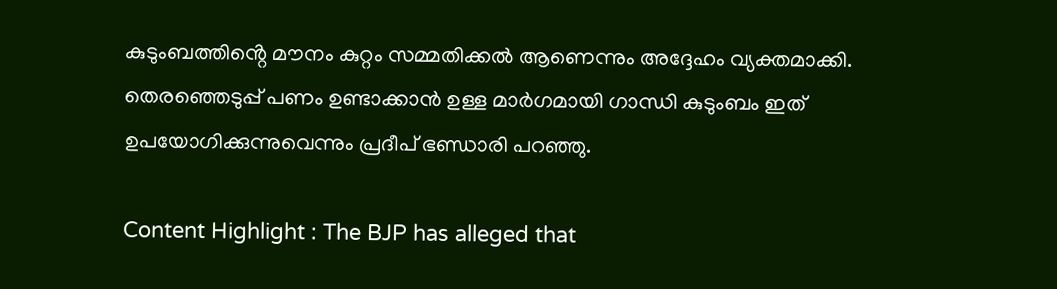കുടുംബത്തിൻ്റെ മൗനം കുറ്റം സമ്മതിക്കൽ ആണെന്നും അദ്ദേഹം വ്യക്തമാക്കി. തെരഞ്ഞെടുപ്പ് പണം ഉണ്ടാക്കാൻ ഉള്ള മാർഗമായി ഗാന്ധി കുടുംബം ഇത് ഉപയോഗിക്കുന്നുവെന്നും പ്രദീപ് ഭണ്ഡാരി പറഞ്ഞു.

Content Highlight : The BJP has alleged that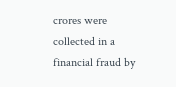crores were collected in a financial fraud by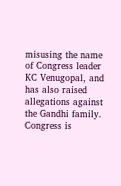misusing the name of Congress leader KC Venugopal, and has also raised allegations against the Gandhi family. Congress is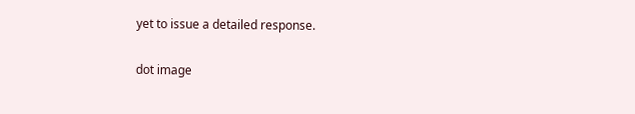yet to issue a detailed response.

dot image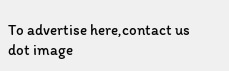To advertise here,contact us
dot image